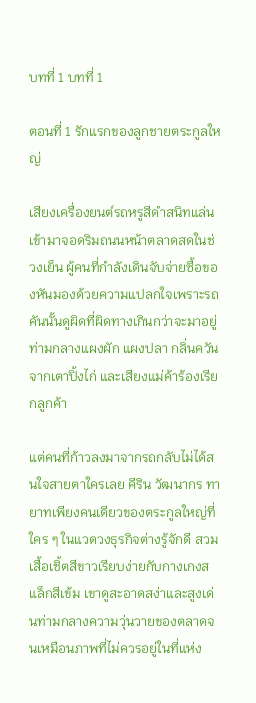บทที่ 1 บทที่ 1

ตอนที่ 1 รักแรกของลูกชายตระกูลใหญ่

เสียงเครื่องยนต์รถหรูสีดำสนิทแล่นเข้ามาจอดริมถนนหน้าตลาดสดในช่วงเย็น ผู้คนที่กำลังเดินจับจ่ายซื้อของหันมองด้วยความแปลกใจเพราะรถคันนั้นดูผิดที่ผิดทางเกินกว่าจะมาอยู่ท่ามกลางแผงผัก แผงปลา กลิ่นควันจากเตาปิ้งไก่ และเสียงแม่ค้าร้องเรียกลูกค้า

แต่คนที่ก้าวลงมาจากรถกลับไม่ได้สนใจสายตาใครเลย คีริน วัฒนากร ทายาทเพียงคนเดียวของตระกูลใหญ่ที่ใคร ๆ ในแวดวงธุรกิจต่างรู้จักดี สวมเสื้อเชิ้ตสีขาวเรียบง่ายกับกางเกงสแล็กสีเข้ม เขาดูสะอาดสง่าและสูงเด่นท่ามกลางความวุ่นวายของตลาดจนเหมือนภาพที่ไม่ควรอยู่ในที่แห่ง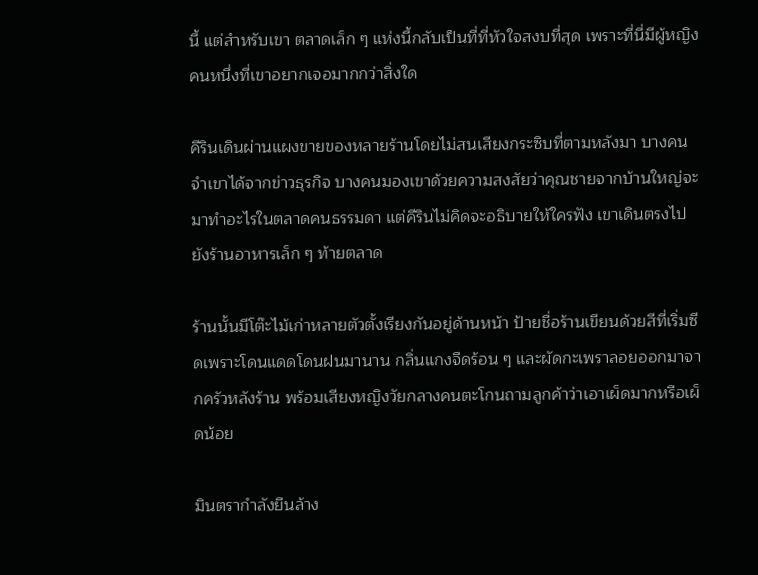นี้ แต่สำหรับเขา ตลาดเล็ก ๆ แห่งนี้กลับเป็นที่ที่หัวใจสงบที่สุด เพราะที่นี่มีผู้หญิงคนหนึ่งที่เขาอยากเจอมากกว่าสิ่งใด

คีรินเดินผ่านแผงขายของหลายร้านโดยไม่สนเสียงกระซิบที่ตามหลังมา บางคนจำเขาได้จากข่าวธุรกิจ บางคนมองเขาด้วยความสงสัยว่าคุณชายจากบ้านใหญ่จะมาทำอะไรในตลาดคนธรรมดา แต่คีรินไม่คิดจะอธิบายให้ใครฟัง เขาเดินตรงไปยังร้านอาหารเล็ก ๆ ท้ายตลาด

ร้านนั้นมีโต๊ะไม้เก่าหลายตัวตั้งเรียงกันอยู่ด้านหน้า ป้ายชื่อร้านเขียนด้วยสีที่เริ่มซีดเพราะโดนแดดโดนฝนมานาน กลิ่นแกงจืดร้อน ๆ และผัดกะเพราลอยออกมาจากครัวหลังร้าน พร้อมเสียงหญิงวัยกลางคนตะโกนถามลูกค้าว่าเอาเผ็ดมากหรือเผ็ดน้อย

มินตรากำลังยืนล้าง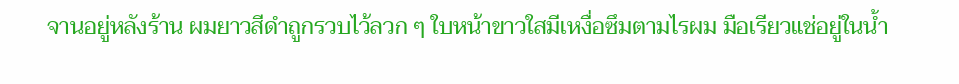จานอยู่หลังร้าน ผมยาวสีดำถูกรวบไว้ลวก ๆ ใบหน้าขาวใสมีเหงื่อซึมตามไรผม มือเรียวแช่อยู่ในน้ำ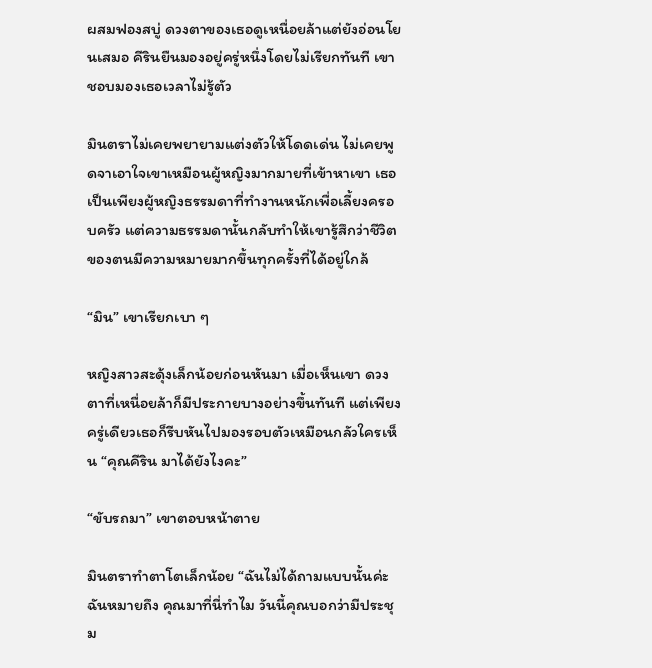ผสมฟองสบู่ ดวงตาของเธอดูเหนื่อยล้าแต่ยังอ่อนโยนเสมอ คีรินยืนมองอยู่ครู่หนึ่งโดยไม่เรียกทันที เขาชอบมองเธอเวลาไม่รู้ตัว

มินตราไม่เคยพยายามแต่งตัวให้โดดเด่น ไม่เคยพูดจาเอาใจเขาเหมือนผู้หญิงมากมายที่เข้าหาเขา เธอเป็นเพียงผู้หญิงธรรมดาที่ทำงานหนักเพื่อเลี้ยงครอบครัว แต่ความธรรมดานั้นกลับทำให้เขารู้สึกว่าชีวิตของตนมีความหมายมากขึ้นทุกครั้งที่ได้อยู่ใกล้

“มิน” เขาเรียกเบา ๆ

หญิงสาวสะดุ้งเล็กน้อยก่อนหันมา เมื่อเห็นเขา ดวงตาที่เหนื่อยล้าก็มีประกายบางอย่างขึ้นทันที แต่เพียงครู่เดียวเธอก็รีบหันไปมองรอบตัวเหมือนกลัวใครเห็น “คุณคีริน มาได้ยังไงคะ”

“ขับรถมา” เขาตอบหน้าตาย

มินตราทำตาโตเล็กน้อย “ฉันไม่ได้ถามแบบนั้นค่ะ ฉันหมายถึง คุณมาที่นี่ทำไม วันนี้คุณบอกว่ามีประชุม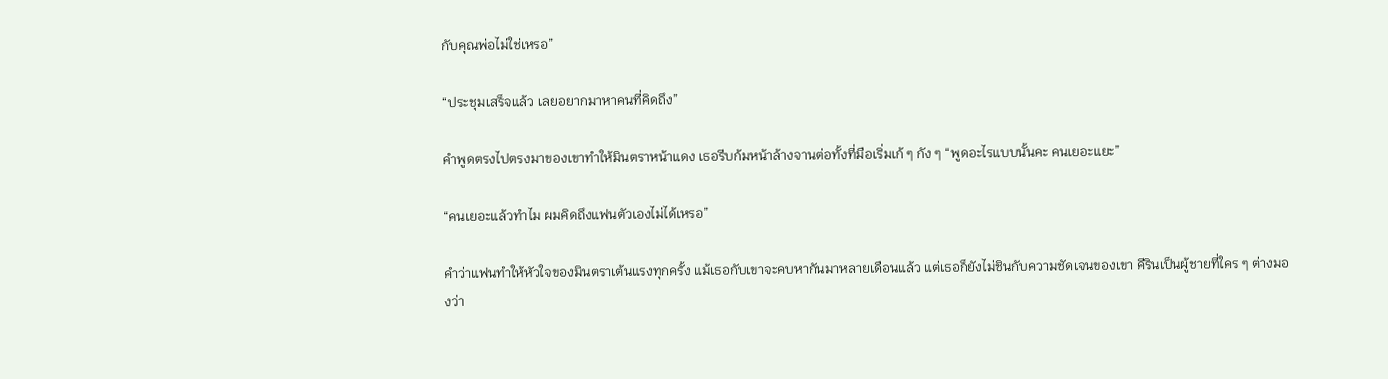กับคุณพ่อไม่ใช่เหรอ”

“ประชุมเสร็จแล้ว เลยอยากมาหาคนที่คิดถึง”

คำพูดตรงไปตรงมาของเขาทำให้มินตราหน้าแดง เธอรีบก้มหน้าล้างจานต่อทั้งที่มือเริ่มเก้ ๆ กัง ๆ “พูดอะไรแบบนั้นคะ คนเยอะแยะ”

“คนเยอะแล้วทำไม ผมคิดถึงแฟนตัวเองไม่ได้เหรอ”

คำว่าแฟนทำให้หัวใจของมินตราเต้นแรงทุกครั้ง แม้เธอกับเขาจะคบหากันมาหลายเดือนแล้ว แต่เธอก็ยังไม่ชินกับความชัดเจนของเขา คีรินเป็นผู้ชายที่ใคร ๆ ต่างมองว่า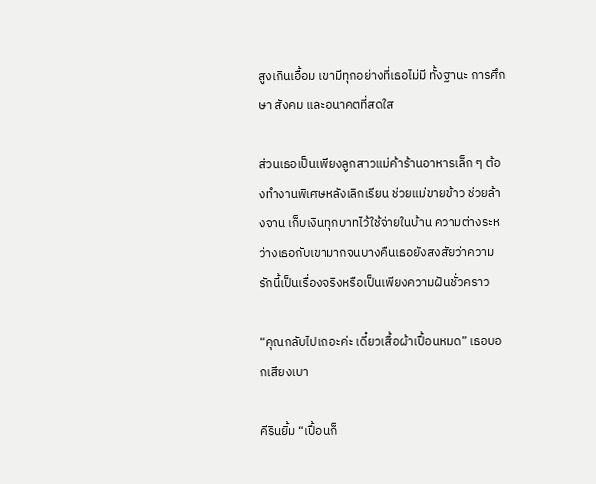สูงเกินเอื้อม เขามีทุกอย่างที่เธอไม่มี ทั้งฐานะ การศึกษา สังคม และอนาคตที่สดใส

ส่วนเธอเป็นเพียงลูกสาวแม่ค้าร้านอาหารเล็ก ๆ ต้องทำงานพิเศษหลังเลิกเรียน ช่วยแม่ขายข้าว ช่วยล้างจาน เก็บเงินทุกบาทไว้ใช้จ่ายในบ้าน ความต่างระหว่างเธอกับเขามากจนบางคืนเธอยังสงสัยว่าความรักนี้เป็นเรื่องจริงหรือเป็นเพียงความฝันชั่วคราว

“คุณกลับไปเถอะค่ะ เดี๋ยวเสื้อผ้าเปื้อนหมด” เธอบอกเสียงเบา

คีรินยิ้ม “เปื้อนก็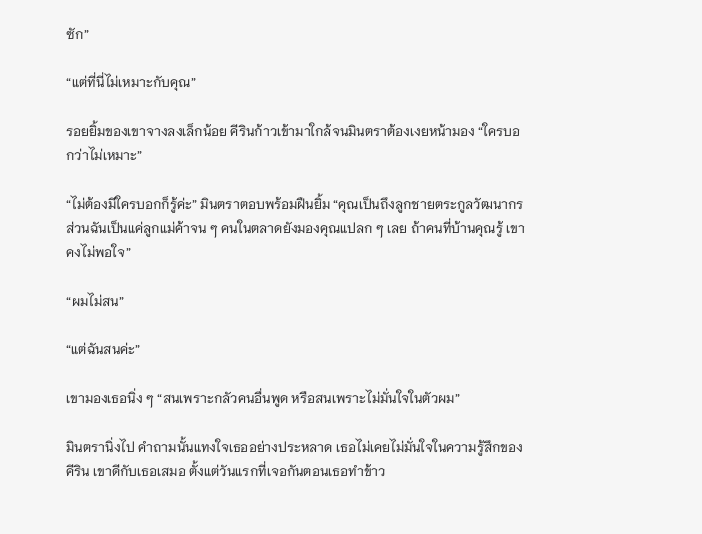ซัก”

“แต่ที่นี่ไม่เหมาะกับคุณ”

รอยยิ้มของเขาจางลงเล็กน้อย คีรินก้าวเข้ามาใกล้จนมินตราต้องเงยหน้ามอง “ใครบอกว่าไม่เหมาะ”

“ไม่ต้องมีใครบอกก็รู้ค่ะ” มินตราตอบพร้อมฝืนยิ้ม “คุณเป็นถึงลูกชายตระกูลวัฒนากร ส่วนฉันเป็นแค่ลูกแม่ค้าจน ๆ คนในตลาดยังมองคุณแปลก ๆ เลย ถ้าคนที่บ้านคุณรู้ เขาคงไม่พอใจ”

“ผมไม่สน”

“แต่ฉันสนค่ะ”

เขามองเธอนิ่ง ๆ “สนเพราะกลัวคนอื่นพูด หรือสนเพราะไม่มั่นใจในตัวผม”

มินตรานิ่งไป คำถามนั้นแทงใจเธออย่างประหลาด เธอไม่เคยไม่มั่นใจในความรู้สึกของคีริน เขาดีกับเธอเสมอ ตั้งแต่วันแรกที่เจอกันตอนเธอทำข้าว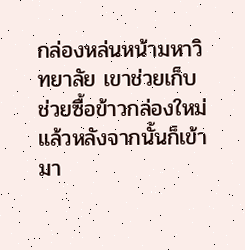กล่องหล่นหน้ามหาวิทยาลัย เขาช่วยเก็บ ช่วยซื้อข้าวกล่องใหม่ แล้วหลังจากนั้นก็เข้ามา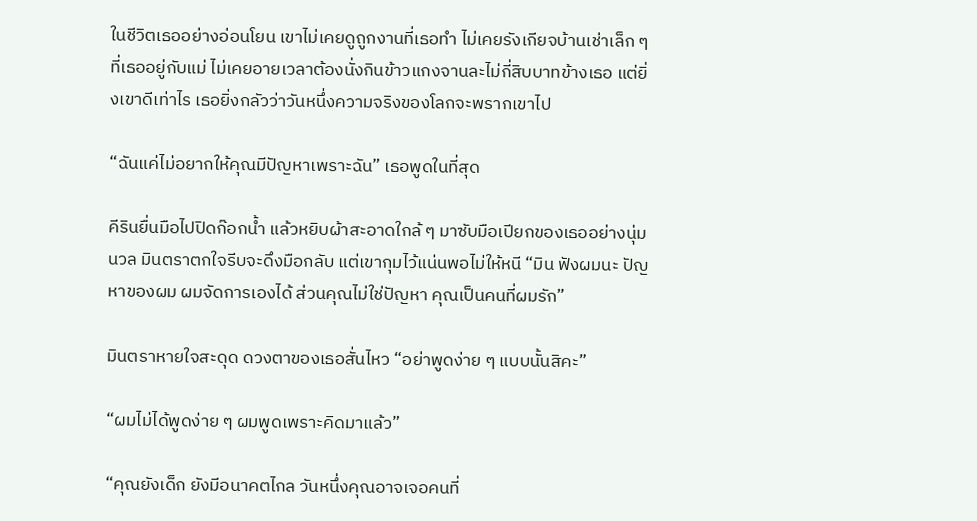ในชีวิตเธออย่างอ่อนโยน เขาไม่เคยดูถูกงานที่เธอทำ ไม่เคยรังเกียจบ้านเช่าเล็ก ๆ ที่เธออยู่กับแม่ ไม่เคยอายเวลาต้องนั่งกินข้าวแกงจานละไม่กี่สิบบาทข้างเธอ แต่ยิ่งเขาดีเท่าไร เธอยิ่งกลัวว่าวันหนึ่งความจริงของโลกจะพรากเขาไป

“ฉันแค่ไม่อยากให้คุณมีปัญหาเพราะฉัน” เธอพูดในที่สุด

คีรินยื่นมือไปปิดก๊อกน้ำ แล้วหยิบผ้าสะอาดใกล้ ๆ มาซับมือเปียกของเธออย่างนุ่มนวล มินตราตกใจรีบจะดึงมือกลับ แต่เขากุมไว้แน่นพอไม่ให้หนี “มิน ฟังผมนะ ปัญหาของผม ผมจัดการเองได้ ส่วนคุณไม่ใช่ปัญหา คุณเป็นคนที่ผมรัก”

มินตราหายใจสะดุด ดวงตาของเธอสั่นไหว “อย่าพูดง่าย ๆ แบบนั้นสิคะ”

“ผมไม่ได้พูดง่าย ๆ ผมพูดเพราะคิดมาแล้ว”

“คุณยังเด็ก ยังมีอนาคตไกล วันหนึ่งคุณอาจเจอคนที่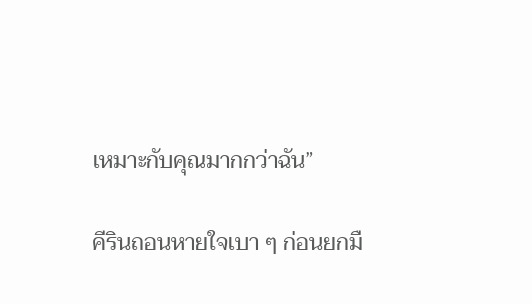เหมาะกับคุณมากกว่าฉัน”

คีรินถอนหายใจเบา ๆ ก่อนยกมื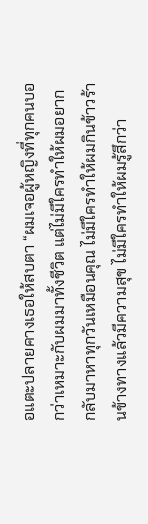อแตะปลายคางเธอให้สบตา “ผมเจอผู้หญิงที่ทุกคนบอกว่าเหมาะกับผมมาทั้งชีวิต แต่ไม่มีใครทำให้ผมอยากกลับมาหาทุกวันเหมือนคุณ ไม่มีใครทำให้ผมกินข้าวร้านข้างทางแล้วมีความสุข ไม่มีใครทำให้ผมรู้สึกว่า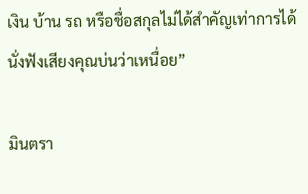เงิน บ้าน รถ หรือชื่อสกุลไม่ได้สำคัญเท่าการได้นั่งฟังเสียงคุณบ่นว่าเหนื่อย”

มินตรา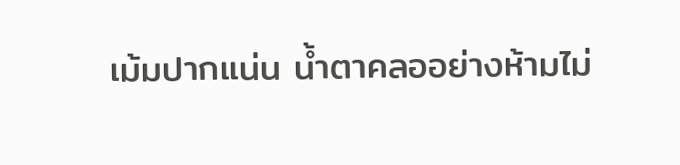เม้มปากแน่น น้ำตาคลออย่างห้ามไม่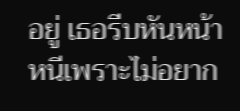อยู่ เธอรีบหันหน้าหนีเพราะไม่อยาก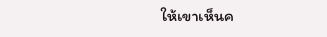ให้เขาเห็นค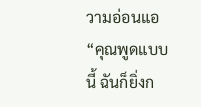วามอ่อนแอ “คุณพูดแบบนี้ ฉันก็ยิ่งก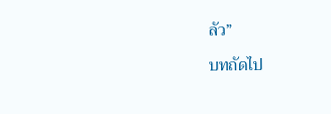ลัว”

บทถัดไป